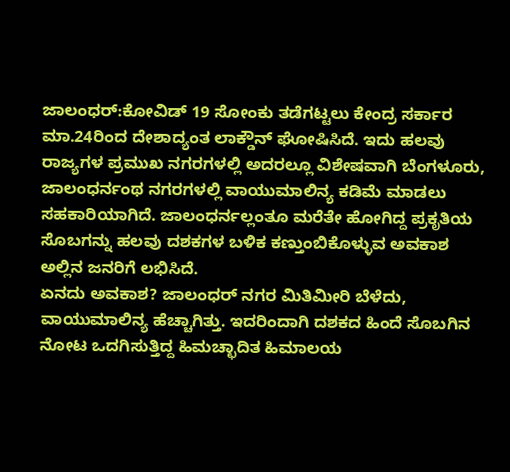ಜಾಲಂಧರ್:ಕೋವಿಡ್ 19 ಸೋಂಕು ತಡೆಗಟ್ಟಲು ಕೇಂದ್ರ ಸರ್ಕಾರ ಮಾ.24ರಿಂದ ದೇಶಾದ್ಯಂತ ಲಾಕ್ಡೌನ್ ಘೋಷಿಸಿದೆ. ಇದು ಹಲವು ರಾಜ್ಯಗಳ ಪ್ರಮುಖ ನಗರಗಳಲ್ಲಿ ಅದರಲ್ಲೂ ವಿಶೇಷವಾಗಿ ಬೆಂಗಳೂರು, ಜಾಲಂಧರ್ನಂಥ ನಗರಗಳಲ್ಲಿ ವಾಯುಮಾಲಿನ್ಯ ಕಡಿಮೆ ಮಾಡಲು ಸಹಕಾರಿಯಾಗಿದೆ. ಜಾಲಂಧರ್ನಲ್ಲಂತೂ ಮರೆತೇ ಹೋಗಿದ್ದ ಪ್ರಕೃತಿಯ ಸೊಬಗನ್ನು ಹಲವು ದಶಕಗಳ ಬಳಿಕ ಕಣ್ತುಂಬಿಕೊಳ್ಳುವ ಅವಕಾಶ ಅಲ್ಲಿನ ಜನರಿಗೆ ಲಭಿಸಿದೆ.
ಏನದು ಅವಕಾಶ? ಜಾಲಂಧರ್ ನಗರ ಮಿತಿಮೀರಿ ಬೆಳೆದು, ವಾಯುಮಾಲಿನ್ಯ ಹೆಚ್ಚಾಗಿತ್ತು. ಇದರಿಂದಾಗಿ ದಶಕದ ಹಿಂದೆ ಸೊಬಗಿನ ನೋಟ ಒದಗಿಸುತ್ತಿದ್ದ ಹಿಮಚ್ಛಾದಿತ ಹಿಮಾಲಯ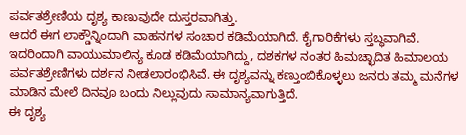ಪರ್ವತಶ್ರೇಣಿಯ ದೃಶ್ಯ ಕಾಣುವುದೇ ದುಸ್ತರವಾಗಿತ್ತು.
ಆದರೆ ಈಗ ಲಾಕ್ಡೌನ್ನಿಂದಾಗಿ ವಾಹನಗಳ ಸಂಚಾರ ಕಡಿಮೆಯಾಗಿದೆ. ಕೈಗಾರಿಕೆಗಳು ಸ್ತಬ್ಧವಾಗಿವೆ. ಇದರಿಂದಾಗಿ ವಾಯುಮಾಲಿನ್ಯ ಕೂಡ ಕಡಿಮೆಯಾಗಿದ್ದು, ದಶಕಗಳ ನಂತರ ಹಿಮಚ್ಛಾದಿತ ಹಿಮಾಲಯ ಪರ್ವತಶ್ರೇಣಿಗಳು ದರ್ಶನ ನೀಡಲಾರಂಭಿಸಿವೆ. ಈ ದೃಶ್ಯವನ್ನು ಕಣ್ತುಂಬಿಕೊಳ್ಳಲು ಜನರು ತಮ್ಮ ಮನೆಗಳ ಮಾಡಿನ ಮೇಲೆ ದಿನವೂ ಬಂದು ನಿಲ್ಲುವುದು ಸಾಮಾನ್ಯವಾಗುತ್ತಿದೆ.
ಈ ದೃಶ್ಯ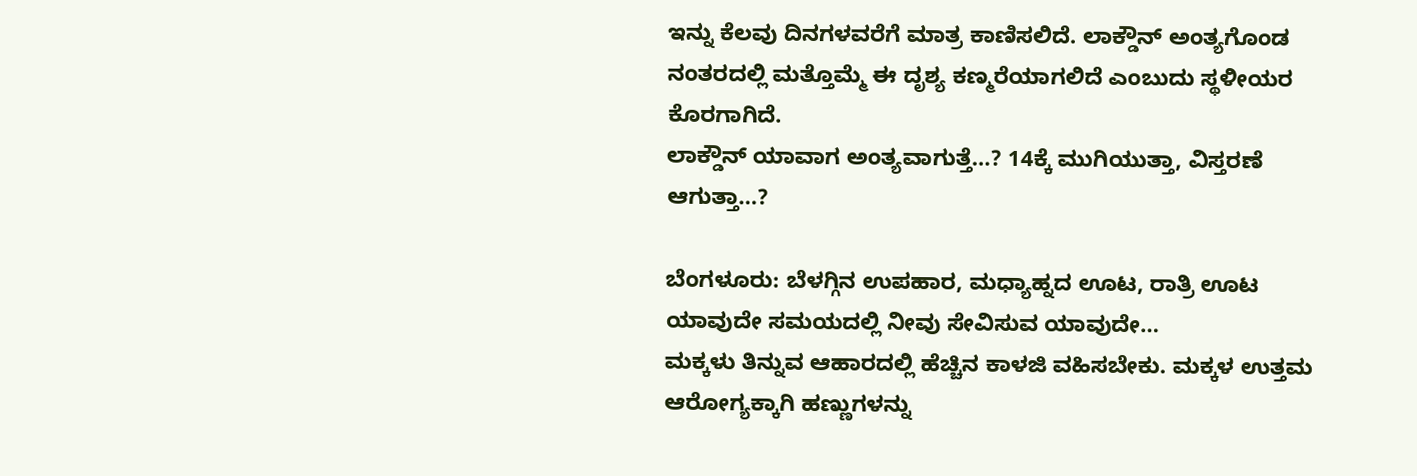ಇನ್ನು ಕೆಲವು ದಿನಗಳವರೆಗೆ ಮಾತ್ರ ಕಾಣಿಸಲಿದೆ. ಲಾಕ್ಡೌನ್ ಅಂತ್ಯಗೊಂಡ ನಂತರದಲ್ಲಿ ಮತ್ತೊಮ್ಮೆ ಈ ದೃಶ್ಯ ಕಣ್ಮರೆಯಾಗಲಿದೆ ಎಂಬುದು ಸ್ಥಳೀಯರ ಕೊರಗಾಗಿದೆ.
ಲಾಕ್ಡೌನ್ ಯಾವಾಗ ಅಂತ್ಯವಾಗುತ್ತೆ…? 14ಕ್ಕೆ ಮುಗಿಯುತ್ತಾ, ವಿಸ್ತರಣೆ ಆಗುತ್ತಾ…?

ಬೆಂಗಳೂರು: ಬೆಳಗ್ಗಿನ ಉಪಹಾರ, ಮಧ್ಯಾಹ್ನದ ಊಟ, ರಾತ್ರಿ ಊಟ ಯಾವುದೇ ಸಮಯದಲ್ಲಿ ನೀವು ಸೇವಿಸುವ ಯಾವುದೇ…
ಮಕ್ಕಳು ತಿನ್ನುವ ಆಹಾರದಲ್ಲಿ ಹೆಚ್ಚಿನ ಕಾಳಜಿ ವಹಿಸಬೇಕು. ಮಕ್ಕಳ ಉತ್ತಮ ಆರೋಗ್ಯಕ್ಕಾಗಿ ಹಣ್ಣುಗಳನ್ನು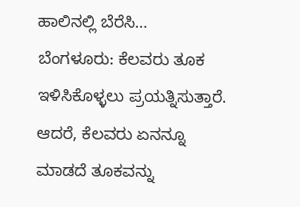ಹಾಲಿನಲ್ಲಿ ಬೆರೆಸಿ…
ಬೆಂಗಳೂರು: ಕೆಲವರು ತೂಕ ಇಳಿಸಿಕೊಳ್ಳಲು ಪ್ರಯತ್ನಿಸುತ್ತಾರೆ. ಆದರೆ, ಕೆಲವರು ಏನನ್ನೂ ಮಾಡದೆ ತೂಕವನ್ನು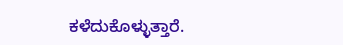ಕಳೆದುಕೊಳ್ಳುತ್ತಾರೆ.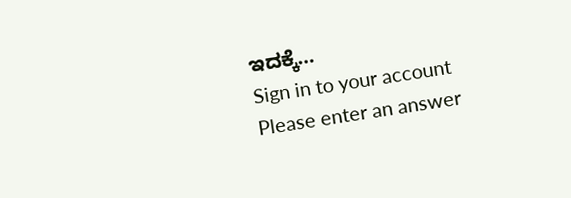ಇದಕ್ಕೆ…
Sign in to your account
Please enter an answer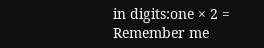in digits:one × 2 =
Remember me